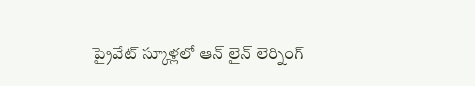ప్రైవేట్ స్కూళ్లలో ఆన్ లైన్ లెర్నింగ్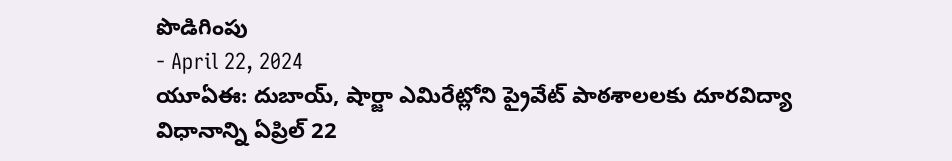పొడిగింపు
- April 22, 2024
యూఏఈ: దుబాయ్, షార్జా ఎమిరేట్లోని ప్రైవేట్ పాఠశాలలకు దూరవిద్యా విధానాన్ని ఏప్రిల్ 22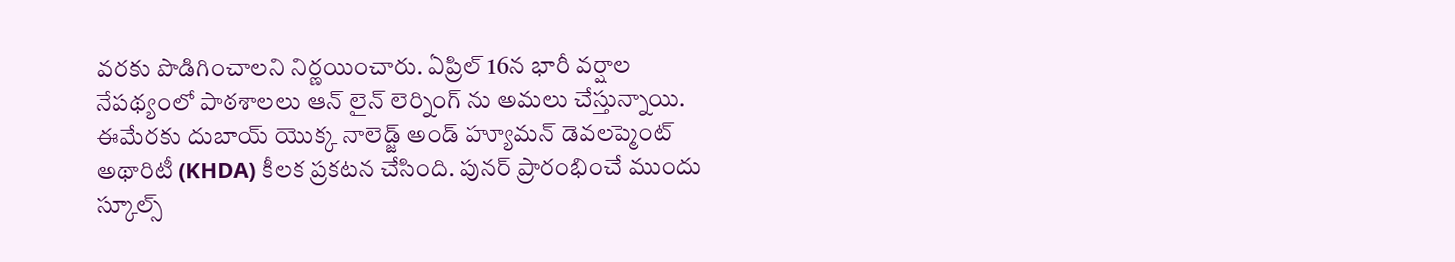వరకు పొడిగించాలని నిర్ణయించారు. ఏప్రిల్ 16న భారీ వర్షాల నేపథ్యంలో పాఠశాలలు ఆన్ లైన్ లెర్నింగ్ ను అమలు చేస్తున్నాయి. ఈమేరకు దుబాయ్ యొక్క నాలెడ్జ్ అండ్ హ్యూమన్ డెవలప్మెంట్ అథారిటీ (KHDA) కీలక ప్రకటన చేసింది. పునర్ ప్రారంభించే ముందు స్కూల్స్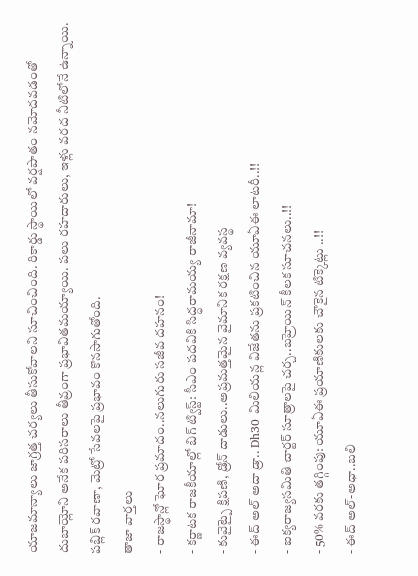యాజమాన్యాలు జాగ్రత్త చర్యలు తీసుకోవాలని సూచించింది. రికార్డు స్థాయిలో వర్షపాతం నమోదవడంతో దుబాయ్లోని అనేక పరిసరాలు తీవ్రంగా ప్రభావితమయ్యాయి. పలు రహదారులు, ఇళ్లు వరద నీటిలోనే ఉన్నాయి. పబ్లిక్ రవాణా, మెట్రో సేవలపై ప్రభావం కొనసాగుతోంది.
తాజా వార్తలు
- రాజస్థాన్లో ఘోర ప్రమాదం..నలుగురు సజీవ దహనం!
- కర్ణాటక రాజకీయాల్లో బిగ్ ట్విస్ట్: సీఎం పదవికి సిద్ధరామయ్య రాజీనామా!
- కువైట్పై క్షిపణి, డ్రోన్ దాడులు..అప్రమత్తమైన వైమానిక రక్షణ వ్యవస్థ
- ఈద్ అల్ అదా డ్రా.. Dh30 మిలియన్ల విజేతను ప్రకటించిన యూఏఈ లాటరీ..!!
- ఐక్యరాజ్యసమితి చార్టర్ సూత్రాలపై చర్చ..బహ్రెయిన్ కీలక సూచనలు..!!
- 50% వరకు తగ్గింపు: యూఏఈ ప్రయాణికులకు చౌకైన టిక్కెట్లు ..!!
- ఈద్ అల్-అధా..బలి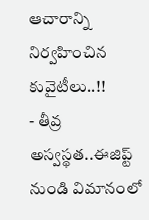ఆచారాన్ని నిర్వహించిన కువైటీలు..!!
- తీవ్ర అస్వస్థత..ఈజిప్ట్ నుండి విమానంలో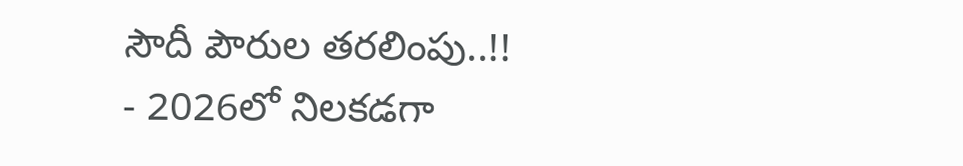సౌదీ పౌరుల తరలింపు..!!
- 2026లో నిలకడగా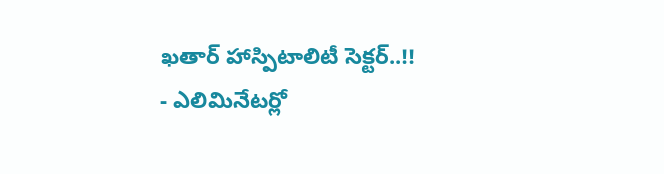ఖతార్ హాస్పిటాలిటీ సెక్టర్..!!
- ఎలిమినేటర్లో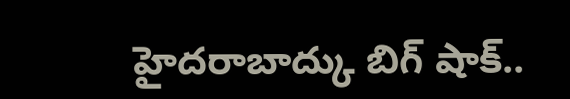హైదరాబాద్కు బిగ్ షాక్..